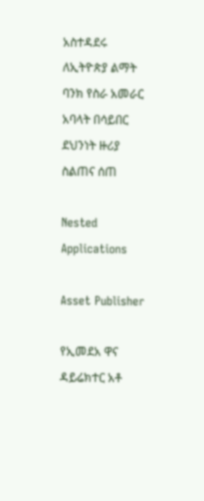አስተዳደሩ ለኢትዮጵያ ልማት ባንክ የስራ አመራር አባላት በሳይበር ደህንነት ዙሪያ ስልጠና ሰጠ

Nested Applications

Asset Publisher

የኢመደአ ዋና ዳይሬክተር አቶ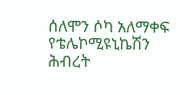ሰለሞን ሶካ አለማቀፍ የቴሌኮሚዩኒኬሽን ሕብረት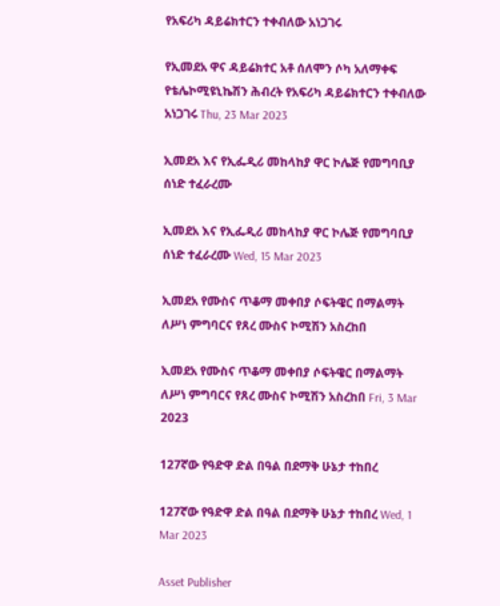የአፍሪካ ዳይሬክተርን ተቀብለው አነጋገሩ

የኢመደአ ዋና ዳይሬክተር አቶ ሰለሞን ሶካ አለማቀፍ የቴሌኮሚዩኒኬሽን ሕብረት የአፍሪካ ዳይሬክተርን ተቀብለው አነጋገሩ Thu, 23 Mar 2023

ኢመደአ እና የኢፌዲሪ መከላከያ ዋር ኮሌጅ የመግባቢያ ሰነድ ተፈራረሙ

ኢመደአ እና የኢፌዲሪ መከላከያ ዋር ኮሌጅ የመግባቢያ ሰነድ ተፈራረሙ Wed, 15 Mar 2023

ኢመደአ የሙስና ጥቆማ መቀበያ ሶፍትዌር በማልማት ለሥነ ምግባርና የጸረ ሙስና ኮሚሽን አስረከበ

ኢመደአ የሙስና ጥቆማ መቀበያ ሶፍትዌር በማልማት ለሥነ ምግባርና የጸረ ሙስና ኮሚሽን አስረከበ Fri, 3 Mar 2023

127ኛው የዓድዋ ድል በዓል በደማቅ ሁኔታ ተከበረ

127ኛው የዓድዋ ድል በዓል በደማቅ ሁኔታ ተከበረ Wed, 1 Mar 2023

Asset Publisher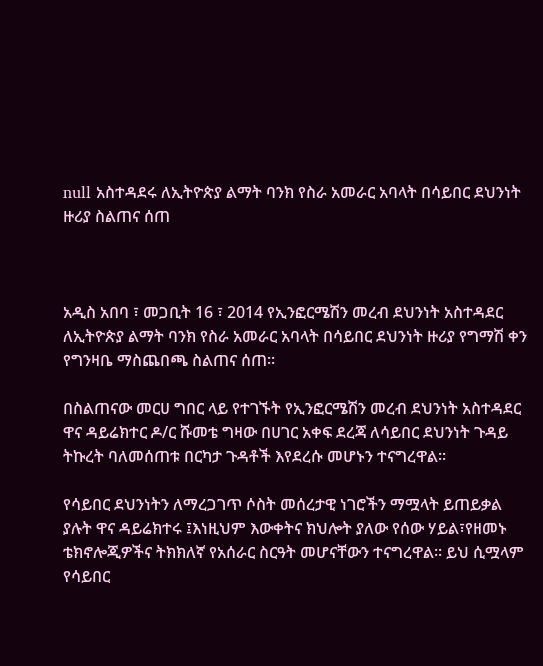null አስተዳደሩ ለኢትዮጵያ ልማት ባንክ የስራ አመራር አባላት በሳይበር ደህንነት ዙሪያ ስልጠና ሰጠ



አዲስ አበባ ፣ መጋቢት 16 ፣ 2014 የኢንፎርሜሽን መረብ ደህንነት አስተዳደር ለኢትዮጵያ ልማት ባንክ የስራ አመራር አባላት በሳይበር ደህንነት ዙሪያ የግማሽ ቀን የግንዛቤ ማስጨበጫ ስልጠና ሰጠ፡፡

በስልጠናው መርሀ ግበር ላይ የተገኙት የኢንፎርሜሽን መረብ ደህንነት አስተዳደር ዋና ዳይሬክተር ዶ/ር ሹመቴ ግዛው በሀገር አቀፍ ደረጃ ለሳይበር ደህንነት ጉዳይ ትኩረት ባለመሰጠቱ በርካታ ጉዳቶች እየደረሱ መሆኑን ተናግረዋል፡፡

የሳይበር ደህንነትን ለማረጋገጥ ሶስት መሰረታዊ ነገሮችን ማሟላት ይጠይቃል ያሉት ዋና ዳይሬክተሩ ፤እነዚህም እውቀትና ክህሎት ያለው የሰው ሃይል፣የዘመኑ ቴክኖሎጂዎችና ትክክለኛ የአሰራር ስርዓት መሆናቸውን ተናግረዋል፡፡ ይህ ሲሟላም የሳይበር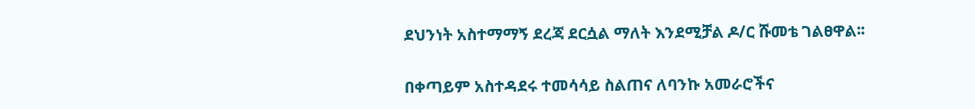ደህንነት አስተማማኝ ደረጃ ደርሷል ማለት እንደሚቻል ዶ/ር ሹመቴ ገልፀዋል፡፡

በቀጣይም አስተዳደሩ ተመሳሳይ ስልጠና ለባንኩ አመራሮችና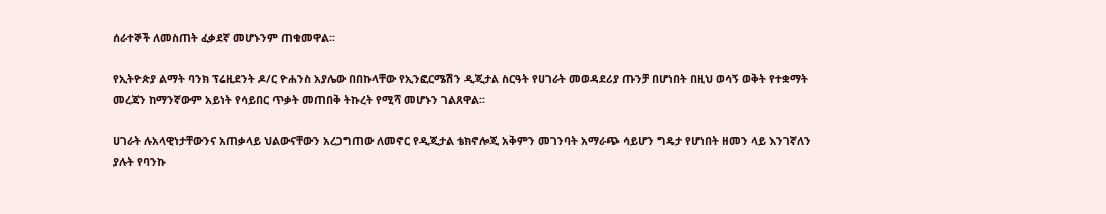ሰራተኞች ለመስጠት ፈቃደኛ መሆኑንም ጠቁመዋል፡፡

የኢትዮጵያ ልማት ባንክ ፕሬዚደንት ዶ/ር ዮሐንስ አያሌው በበኩላቸው የኢንፎርሜሽን ዲጂታል ስርዓት የሀገራት መወዳደሪያ ጡንቻ በሆነበት በዚህ ወሳኝ ወቅት የተቋማት መረጃን ከማንኛውም አይነት የሳይበር ጥቃት መጠበቅ ትኩረት የሚሻ መሆኑን ገልጸዋል፡፡

ሀገራት ሉአላዊነታቸውንና አጠቃላይ ህልውናቸውን አረጋግጠው ለመኖር የዲጂታል ቴክኖሎጂ አቅምን መገንባት አማራጭ ሳይሆን ግዴታ የሆነበት ዘመን ላይ እንገኛለን ያሉት የባንኩ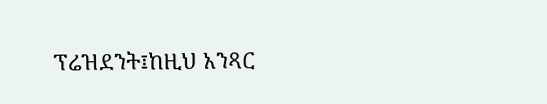ፕሬዝደንት፤ከዚህ አንጻር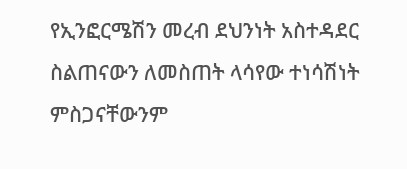የኢንፎርሜሽን መረብ ደህንነት አስተዳደር ስልጠናውን ለመስጠት ላሳየው ተነሳሽነት ምስጋናቸውንም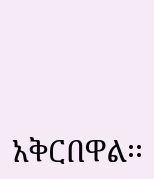አቅርበዋል፡፡